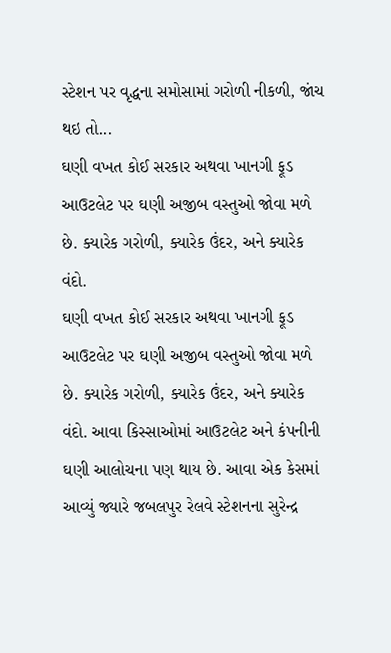સ્ટેશન પર વૃદ્ધના સમોસામાં ગરોળી નીકળી, જાંચ થઇ તો...
ઘણી વખત કોઈ સરકાર અથવા ખાનગી ફૂડ આઉટલેટ પર ઘણી અજીબ વસ્તુઓ જોવા મળે છે. ક્યારેક ગરોળી, ક્યારેક ઉંદર, અને ક્યારેક વંદો.
ઘણી વખત કોઈ સરકાર અથવા ખાનગી ફૂડ આઉટલેટ પર ઘણી અજીબ વસ્તુઓ જોવા મળે છે. ક્યારેક ગરોળી, ક્યારેક ઉંદર, અને ક્યારેક વંદો. આવા કિસ્સાઓમાં આઉટલેટ અને કંપનીની ઘણી આલોચના પણ થાય છે. આવા એક કેસમાં આવ્યું જ્યારે જબલપુર રેલવે સ્ટેશનના સુરેન્દ્ર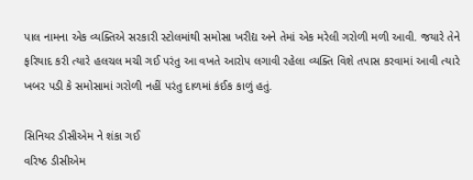પાલ નામના એક વ્યક્તિએ સરકારી સ્ટોલમાંથી સમોસા ખરીદ્ય અને તેમાં એક મરેલી ગરોળી મળી આવી. જયારે તેને ફરિયાદ કરી ત્યારે હલચલ મચી ગઈ પરંતુ આ વખતે આરોપ લગાવી રહેલા વ્યક્તિ વિશે તપાસ કરવામાં આવી ત્યારે ખબર પડી કે સમોસામાં ગરોળી નહીં પરંતુ દાળમાં કંઈક કાળું હતું.

સિનિયર ડીસીએમ ને શંકા ગઈ
વરિષ્ઠ ડીસીએમ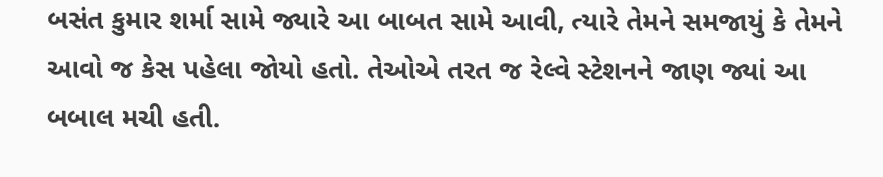બસંત કુમાર શર્મા સામે જ્યારે આ બાબત સામે આવી, ત્યારે તેમને સમજાયું કે તેમને આવો જ કેસ પહેલા જોયો હતો. તેઓએ તરત જ રેલ્વે સ્ટેશનને જાણ જ્યાં આ બબાલ મચી હતી.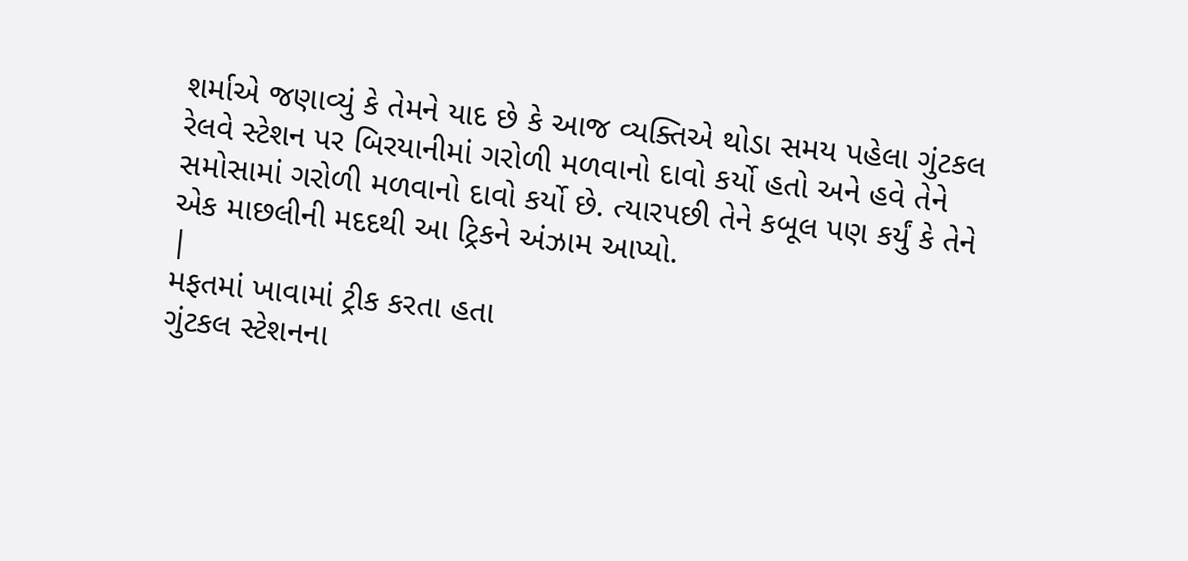શર્માએ જણાવ્યું કે તેમને યાદ છે કે આજ વ્યક્તિએ થોડા સમય પહેલા ગુંટકલ રેલવે સ્ટેશન પર બિરયાનીમાં ગરોળી મળવાનો દાવો કર્યો હતો અને હવે તેને સમોસામાં ગરોળી મળવાનો દાવો કર્યો છે. ત્યારપછી તેને કબૂલ પણ કર્યું કે તેને એક માછલીની મદદથી આ ટ્રિકને અંઝામ આપ્યો.
|
મફતમાં ખાવામાં ટ્રીક કરતા હતા
ગુંટકલ સ્ટેશનના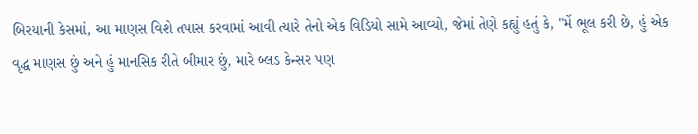બિરયાની કેસમાં, આ માણસ વિશે તપાસ કરવામાં આવી ત્યારે તેનો એક વિડિયો સામે આવ્યો, જેમાં તેણે કહ્યું હતું કે, "મેં ભૂલ કરી છે, હું એક વૃદ્ધ માણસ છું અને હું માનસિક રીતે બીમાર છું, મારે બ્લડ કેન્સર પણ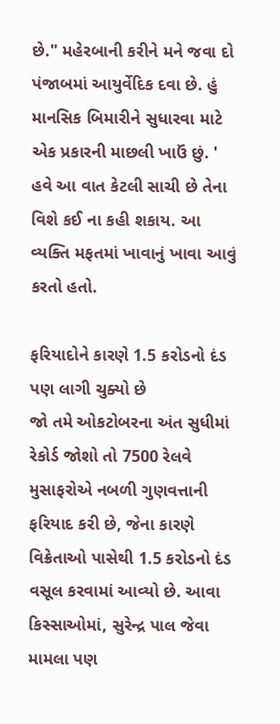છે." મહેરબાની કરીને મને જવા દો પંજાબમાં આયુર્વેદિક દવા છે. હું માનસિક બિમારીને સુધારવા માટે એક પ્રકારની માછલી ખાઉં છું. ' હવે આ વાત કેટલી સાચી છે તેના વિશે કઈ ના કહી શકાય. આ વ્યક્તિ મફતમાં ખાવાનું ખાવા આવું કરતો હતો.

ફરિયાદોને કારણે 1.5 કરોડનો દંડ પણ લાગી ચુક્યો છે
જો તમે ઓકટોબરના અંત સુધીમાં રેકોર્ડ જોશો તો 7500 રેલવે મુસાફરોએ નબળી ગુણવત્તાની ફરિયાદ કરી છે, જેના કારણે વિક્રેતાઓ પાસેથી 1.5 કરોડનો દંડ વસૂલ કરવામાં આવ્યો છે. આવા કિસ્સાઓમાં, સુરેન્દ્ર પાલ જેવા મામલા પણ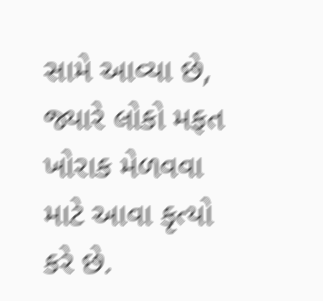સામે આવ્યા છે, જ્યારે લોકો મફત ખોરાક મેળવવા માટે આવા કૃત્યો કરે છે.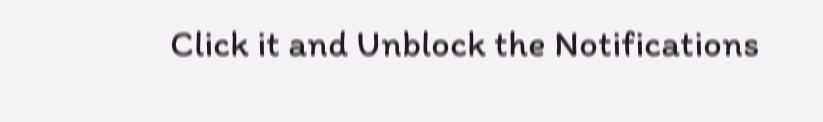Click it and Unblock the Notifications